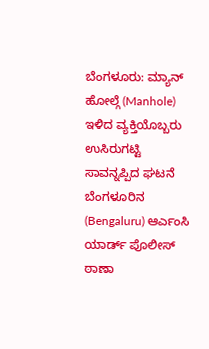ಬೆಂಗಳೂರು: ಮ್ಯಾನ್ ಹೋಲ್ಗೆ (Manhole) ಇಳಿದ ವ್ಯಕ್ತಿಯೊಬ್ಬರು ಉಸಿರುಗಟ್ಟಿ ಸಾವನ್ನಪ್ಪಿದ ಘಟನೆ ಬೆಂಗಳೂರಿನ (Bengaluru) ಆರ್ಎಂಸಿ ಯಾರ್ಡ್ ಪೊಲೀಸ್ ಠಾಣಾ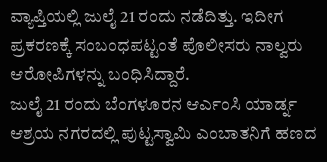ವ್ಯಾಪ್ತಿಯಲ್ಲಿ ಜುಲೈ 21 ರಂದು ನಡೆದಿತ್ತು. ಇದೀಗ ಪ್ರಕರಣಕ್ಕೆ ಸಂಬಂಧಪಟ್ಟಂತೆ ಪೊಲೀಸರು ನಾಲ್ವರು ಆರೋಪಿಗಳನ್ನು ಬಂಧಿಸಿದ್ದಾರೆ.
ಜುಲೈ 21 ರಂದು ಬೆಂಗಳೂರನ ಆರ್ಎಂಸಿ ಯಾರ್ಡ್ನ ಆಶ್ರಯ ನಗರದಲ್ಲಿ ಪುಟ್ಟಸ್ವಾಮಿ ಎಂಬಾತನಿಗೆ ಹಣದ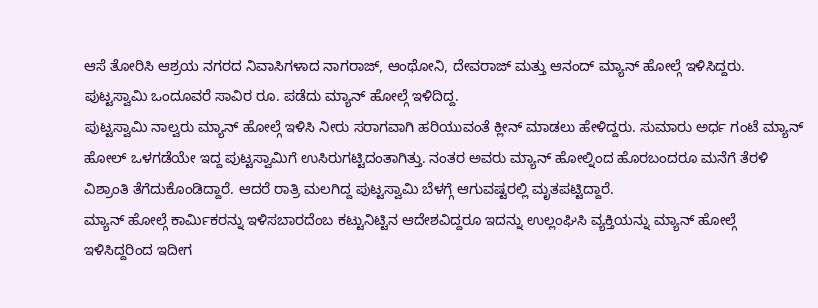ಆಸೆ ತೋರಿಸಿ ಆಶ್ರಯ ನಗರದ ನಿವಾಸಿಗಳಾದ ನಾಗರಾಜ್, ಆಂಥೋನಿ, ದೇವರಾಜ್ ಮತ್ತು ಆನಂದ್ ಮ್ಯಾನ್ ಹೋಲ್ಗೆ ಇಳಿಸಿದ್ದರು. ಪುಟ್ಟಸ್ವಾಮಿ ಒಂದೂವರೆ ಸಾವಿರ ರೂ. ಪಡೆದು ಮ್ಯಾನ್ ಹೋಲ್ಗೆ ಇಳಿದಿದ್ದ.
ಪುಟ್ಟಸ್ವಾಮಿ ನಾಲ್ವರು ಮ್ಯಾನ್ ಹೋಲ್ಗೆ ಇಳಿಸಿ ನೀರು ಸರಾಗವಾಗಿ ಹರಿಯುವಂತೆ ಕ್ಲೀನ್ ಮಾಡಲು ಹೇಳಿದ್ದರು. ಸುಮಾರು ಅರ್ಧ ಗಂಟೆ ಮ್ಯಾನ್ ಹೋಲ್ ಒಳಗಡೆಯೇ ಇದ್ದ ಪುಟ್ಟಸ್ವಾಮಿಗೆ ಉಸಿರುಗಟ್ಟಿದಂತಾಗಿತ್ತು. ನಂತರ ಅವರು ಮ್ಯಾನ್ ಹೋಲ್ನಿಂದ ಹೊರಬಂದರೂ ಮನೆಗೆ ತೆರಳಿ ವಿಶ್ರಾಂತಿ ತೆಗೆದುಕೊಂಡಿದ್ದಾರೆ. ಆದರೆ ರಾತ್ರಿ ಮಲಗಿದ್ದ ಪುಟ್ಟಸ್ವಾಮಿ ಬೆಳಗ್ಗೆ ಆಗುವಷ್ಟರಲ್ಲಿ ಮೃತಪಟ್ಟಿದ್ದಾರೆ.
ಮ್ಯಾನ್ ಹೋಲ್ಗೆ ಕಾರ್ಮಿಕರನ್ನು ಇಳಿಸಬಾರದೆಂಬ ಕಟ್ಟುನಿಟ್ಟಿನ ಆದೇಶವಿದ್ದರೂ ಇದನ್ನು ಉಲ್ಲಂಘಿಸಿ ವ್ಯಕ್ತಿಯನ್ನು ಮ್ಯಾನ್ ಹೋಲ್ಗೆ ಇಳಿಸಿದ್ದರಿಂದ ಇದೀಗ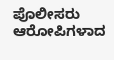ಪೊಲೀಸರು ಆರೋಪಿಗಳಾದ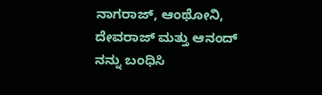ನಾಗರಾಜ್, ಆಂಥೋನಿ, ದೇವರಾಜ್ ಮತ್ತು ಆನಂದ್ ನನ್ನು ಬಂಧಿಸಿ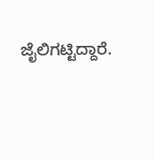ಜೈಲಿಗಟ್ಟಿದ್ದಾರೆ.